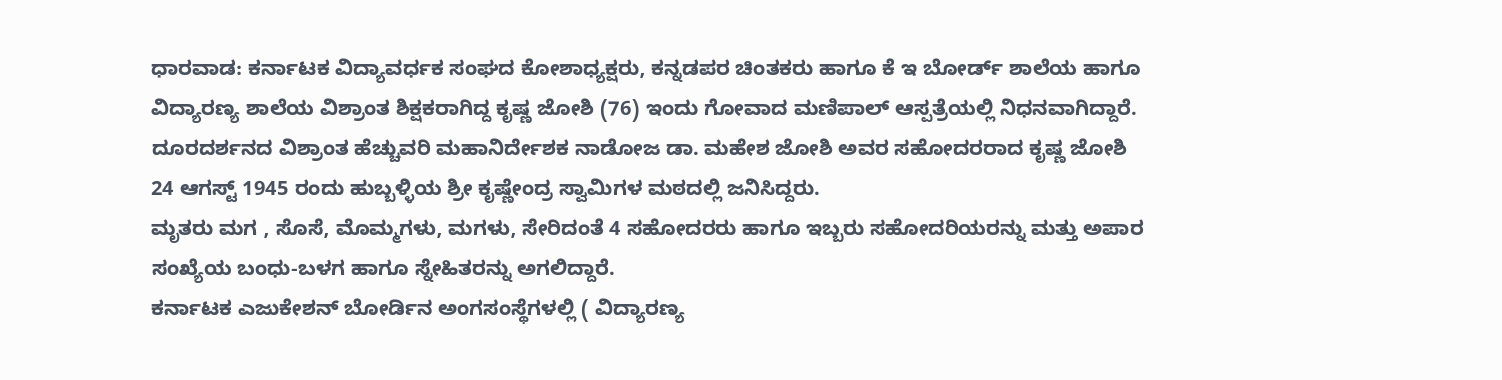ಧಾರವಾಡ: ಕರ್ನಾಟಕ ವಿದ್ಯಾವರ್ಧಕ ಸಂಘದ ಕೋಶಾಧ್ಯಕ್ಷರು, ಕನ್ನಡಪರ ಚಿಂತಕರು ಹಾಗೂ ಕೆ ಇ ಬೋರ್ಡ್ ಶಾಲೆಯ ಹಾಗೂ ವಿದ್ಯಾರಣ್ಯ ಶಾಲೆಯ ವಿಶ್ರಾಂತ ಶಿಕ್ಷಕರಾಗಿದ್ದ ಕೃಷ್ಣ ಜೋಶಿ (76) ಇಂದು ಗೋವಾದ ಮಣಿಪಾಲ್ ಆಸ್ಪತ್ರೆಯಲ್ಲಿ ನಿಧನವಾಗಿದ್ದಾರೆ.
ದೂರದರ್ಶನದ ವಿಶ್ರಾಂತ ಹೆಚ್ಚುವರಿ ಮಹಾನಿರ್ದೇಶಕ ನಾಡೋಜ ಡಾ. ಮಹೇಶ ಜೋಶಿ ಅವರ ಸಹೋದರರಾದ ಕೃಷ್ಣ ಜೋಶಿ 24 ಆಗಸ್ಟ್ 1945 ರಂದು ಹುಬ್ಬಳ್ಳಿಯ ಶ್ರೀ ಕೃಷ್ಣೇಂದ್ರ ಸ್ವಾಮಿಗಳ ಮಠದಲ್ಲಿ ಜನಿಸಿದ್ದರು.
ಮೃತರು ಮಗ , ಸೊಸೆ, ಮೊಮ್ಮಗಳು, ಮಗಳು, ಸೇರಿದಂತೆ 4 ಸಹೋದರರು ಹಾಗೂ ಇಬ್ಬರು ಸಹೋದರಿಯರನ್ನು ಮತ್ತು ಅಪಾರ ಸಂಖ್ಯೆಯ ಬಂಧು-ಬಳಗ ಹಾಗೂ ಸ್ನೇಹಿತರನ್ನು ಅಗಲಿದ್ದಾರೆ.
ಕರ್ನಾಟಕ ಎಜುಕೇಶನ್ ಬೋರ್ಡಿನ ಅಂಗಸಂಸ್ಥೆಗಳಲ್ಲಿ ( ವಿದ್ಯಾರಣ್ಯ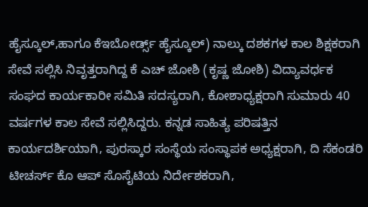ಹೈಸ್ಕೂಲ್,ಹಾಗೂ ಕೆಇಬೋರ್ಡ್ಸ್ ಹೈಸ್ಕೂಲ್) ನಾಲ್ಕು ದಶಕಗಳ ಕಾಲ ಶಿಕ್ಷಕರಾಗಿ ಸೇವೆ ಸಲ್ಲಿಸಿ ನಿವೃತ್ತರಾಗಿದ್ದ ಕೆ ಎಚ್ ಜೋಶಿ (ಕೃಷ್ಣ ಜೋಶಿ) ವಿದ್ಯಾವರ್ಧಕ ಸಂಘದ ಕಾರ್ಯಕಾರೀ ಸಮಿತಿ ಸದಸ್ಯರಾಗಿ, ಕೋಶಾಧ್ಯಕ್ಷರಾಗಿ ಸುಮಾರು 40 ವರ್ಷಗಳ ಕಾಲ ಸೇವೆ ಸಲ್ಲಿಸಿದ್ದರು. ಕನ್ನಡ ಸಾಹಿತ್ಯ ಪರಿಷತ್ತಿನ ಕಾರ್ಯದರ್ಶಿಯಾಗಿ, ಪುರಸ್ಕಾರ ಸಂಸ್ಥೆಯ ಸಂಸ್ಥಾಪಕ ಅಧ್ಯಕ್ಷರಾಗಿ, ದಿ ಸೆಕಂಡರಿ ಟೀಚರ್ಸ್ ಕೊ ಆಪ್ ಸೊಸೈಟಿಯ ನಿರ್ದೇಶಕರಾಗಿ,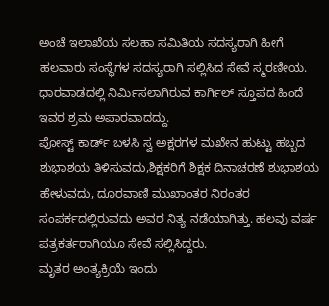ಅಂಚೆ ಇಲಾಖೆಯ ಸಲಹಾ ಸಮಿತಿಯ ಸದಸ್ಯರಾಗಿ ಹೀಗೆ ಹಲವಾರು ಸಂಸ್ಥೆಗಳ ಸದಸ್ಯರಾಗಿ ಸಲ್ಲಿಸಿದ ಸೇವೆ ಸ್ಮರಣೀಯ.
ಧಾರವಾಡದಲ್ಲಿ ನಿರ್ಮಿಸಲಾಗಿರುವ ಕಾರ್ಗಿಲ್ ಸ್ತೂಪದ ಹಿಂದೆ ಇವರ ಶ್ರಮ ಅಪಾರವಾದದ್ದು.
ಪೋಸ್ಟ್ ಕಾರ್ಡ್ ಬಳಸಿ ಸ್ವ ಅಕ್ಷರಗಳ ಮಖೇನ ಹುಟ್ಟು ಹಬ್ಬದ ಶುಭಾಶಯ ತಿಳಿಸುವದು,ಶಿಕ್ಷಕರಿಗೆ ಶಿಕ್ಷಕ ದಿನಾಚರಣೆ ಶುಭಾಶಯ ಹೇಳುವದು, ದೂರವಾಣಿ ಮುಖಾಂತರ ನಿರಂತರ ಸಂಪರ್ಕದಲ್ಲಿರುವದು ಅವರ ನಿತ್ಯ ನಡೆಯಾಗಿತ್ತು. ಹಲವು ವರ್ಷ ಪತ್ರಕರ್ತರಾಗಿಯೂ ಸೇವೆ ಸಲ್ಲಿಸಿದ್ದರು.
ಮೃತರ ಅಂತ್ಯಕ್ರಿಯೆ ಇಂದು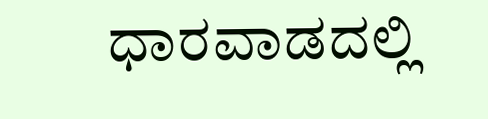ಧಾರವಾಡದಲ್ಲಿ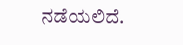ನಡೆಯಲಿದೆ.